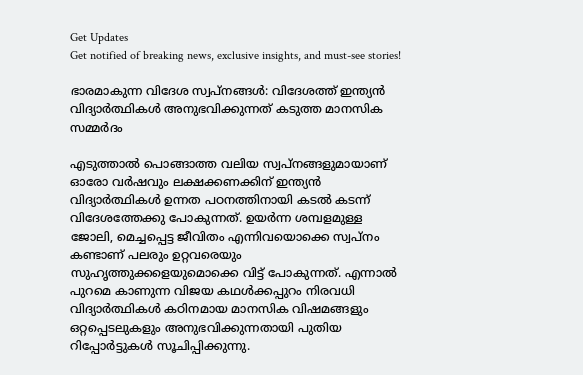Get Updates
Get notified of breaking news, exclusive insights, and must-see stories!

ഭാരമാകുന്ന വിദേശ സ്വപ്‌നങ്ങള്‍: വിദേശത്ത് ഇന്ത്യന്‍ വിദ്യാര്‍ത്ഥികള്‍ അനുഭവിക്കുന്നത് കടുത്ത മാനസിക സമ്മര്‍ദം

എടുത്താല്‍ പൊങ്ങാത്ത വലിയ സ്വപ്നങ്ങളുമായാണ് ഓരോ വര്‍ഷവും ലക്ഷക്കണക്കിന് ഇന്ത്യന്‍ വിദ്യാര്‍ത്ഥികള്‍ ഉന്നത പഠനത്തിനായി കടല്‍ കടന്ന് വിദേശത്തേക്കു പോകുന്നത്. ഉയര്‍ന്ന ശമ്പളമുള്ള ജോലി, മെച്ചപ്പെട്ട ജീവിതം എന്നിവയൊക്കെ സ്വപ്‌നം കണ്ടാണ് പലരും ഉറ്റവരെയും സുഹൃത്തുക്കളെയുമൊക്കെ വിട്ട് പോകുന്നത്. എന്നാല്‍ പുറമെ കാണുന്ന വിജയ കഥള്‍ക്കപ്പുറം നിരവധി വിദ്യാര്‍ത്ഥികള്‍ കഠിനമായ മാനസിക വിഷമങ്ങളും ഒറ്റപ്പെടലുകളും അനുഭവിക്കുന്നതായി പുതിയ റിപ്പോര്‍ട്ടുകള്‍ സൂചിപ്പിക്കുന്നു.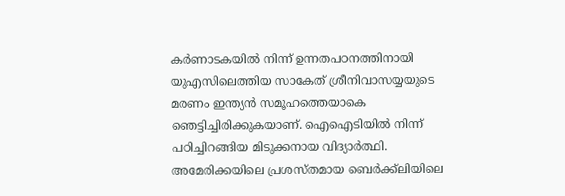കര്‍ണാടകയില്‍ നിന്ന് ഉന്നതപഠനത്തിനായി യുഎസിലെത്തിയ സാകേത് ശ്രീനിവാസയ്യയുടെ മരണം ഇന്ത്യന്‍ സമൂഹത്തെയാകെ ഞെട്ടിച്ചിരിക്കുകയാണ്. ഐഐടിയില്‍ നിന്ന് പഠിച്ചിറങ്ങിയ മിടുക്കനായ വിദ്യാര്‍ത്ഥി. അമേരിക്കയിലെ പ്രശസ്തമായ ബെര്‍ക്ക്ലിയിലെ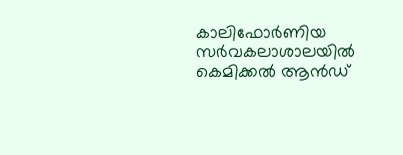കാലിഫോര്‍ണിയ സര്‍വകലാശാലയില്‍ കെമിക്കല്‍ ആന്‍ഡ്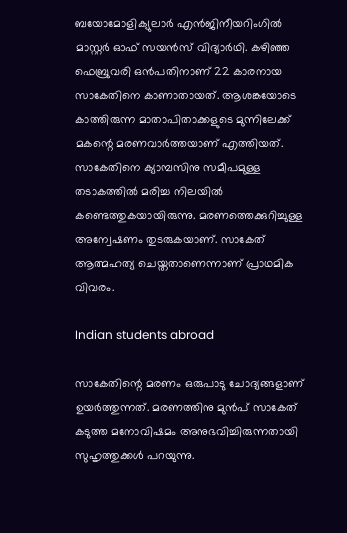ബയോമോളിക്യുലാര്‍ എന്‍ജിനീയറിംഗില്‍ മാസ്റ്റര്‍ ഓഫ് സയന്‍സ് വിദ്യാര്‍ഥി. കഴിഞ്ഞ ഫെബ്രുവരി ഒന്‍പതിനാണ് 22 കാരനായ സാകേതിനെ കാണാതായത്. ആശങ്കയോടെ കാത്തിരുന്ന മാതാപിതാക്കളുടെ മുന്നിലേക്ക് മകന്റെ മരണവാര്‍ത്തയാണ് എത്തിയത്. സാകേതിനെ ക്യാമ്പസിനു സമീപമുള്ള തടാകത്തില്‍ മരിച്ച നിലയില്‍ കണ്ടെത്തുകയായിരുന്നു. മരണത്തെക്കുറിച്ചുള്ള അന്വേഷണം തുടരുകയാണ്. സാകേത് ആത്മഹത്യ ചെയ്തതാണെന്നാണ് പ്രാഥമിക വിവരം.

Indian students abroad

സാകേതിന്റെ മരണം ഒരുപാടു ചോദ്യങ്ങളാണ് ഉയര്‍ത്തുന്നത്. മരണത്തിനു മുന്‍പ് സാകേത് കടുത്ത മനോവിഷമം അനുഭവിച്ചിരുന്നതായി സുഹൃത്തുക്കള്‍ പറയുന്നു.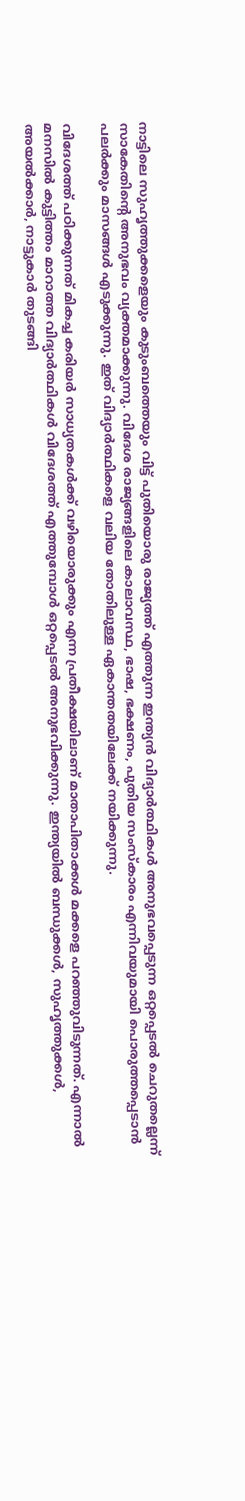നാട്ടിലെ സുഹൃത്തുക്കളെയും കുടുംബത്തെയും വിട്ട് പുതിയൊരു രാജ്യത്ത് എത്തുന്ന ഇന്ത്യന്‍ വിദ്യാര്‍ത്ഥികള്‍ അനുഭവപ്പെടുന്ന ഒറ്റപ്പെടല്‍ ചെറുതല്ലെന്ന് സാകേതിന്റെ അനുഭവം വ്യക്തമാക്കുന്നു. വിദേശ രാജ്യങ്ങളിലെ കാലാവസ്ഥ, ഭാഷ, ഭക്ഷണം, പുതിയ സംസ്‌കാരം എന്നിവയുമായി പൊരുത്തപ്പെടാന്‍ പലര്‍ക്കും മാസങ്ങള്‍ എടുക്കുന്നു. ഇത് വിദ്യാര്‍ത്ഥികളെ വലിയ തോതിലുള്ള ഏകാന്തതയിലേക്ക് നയിക്കുന്നു.

വിദേശത്ത് പഠിക്കുന്നത് മികച്ച കരിയര്‍ സാധ്യതകള്‍ക്ക് വഴിയൊരുക്കും എന്ന പ്രതീക്ഷയിലാണ് മാതാപിതാക്കള്‍ മക്കളെ പറഞ്ഞുവിടുന്നത്. എന്നാല്‍ മനസില്‍ കുട്ടിത്തം മാറാത്ത വിദ്യാര്‍ത്ഥികള്‍ വിദേശത്ത് എത്തുമ്പോള്‍ ഒറ്റപ്പെടല്‍ അനുഭവിക്കുന്നു. ഇന്ത്യയില്‍ ബന്ധുക്കള്‍, സുഹൃത്തുക്കള്‍, അയല്‍ക്കാര്‍, നാട്ടുകാര്‍ തുടങ്ങി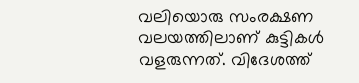വലിയൊരു സംരക്ഷണ വലയത്തിലാണ് കുട്ടികള്‍ വളരുന്നത്. വിദേശത്ത്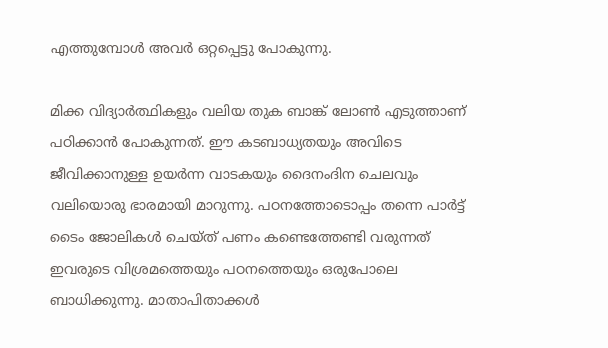എത്തുമ്പോള്‍ അവര്‍ ഒറ്റപ്പെട്ടു പോകുന്നു.

മിക്ക വിദ്യാര്‍ത്ഥികളും വലിയ തുക ബാങ്ക് ലോണ്‍ എടുത്താണ് പഠിക്കാന്‍ പോകുന്നത്. ഈ കടബാധ്യതയും അവിടെ ജീവിക്കാനുള്ള ഉയര്‍ന്ന വാടകയും ദൈനംദിന ചെലവും വലിയൊരു ഭാരമായി മാറുന്നു. പഠനത്തോടൊപ്പം തന്നെ പാര്‍ട്ട് ടൈം ജോലികള്‍ ചെയ്ത് പണം കണ്ടെത്തേണ്ടി വരുന്നത് ഇവരുടെ വിശ്രമത്തെയും പഠനത്തെയും ഒരുപോലെ ബാധിക്കുന്നു. മാതാപിതാക്കള്‍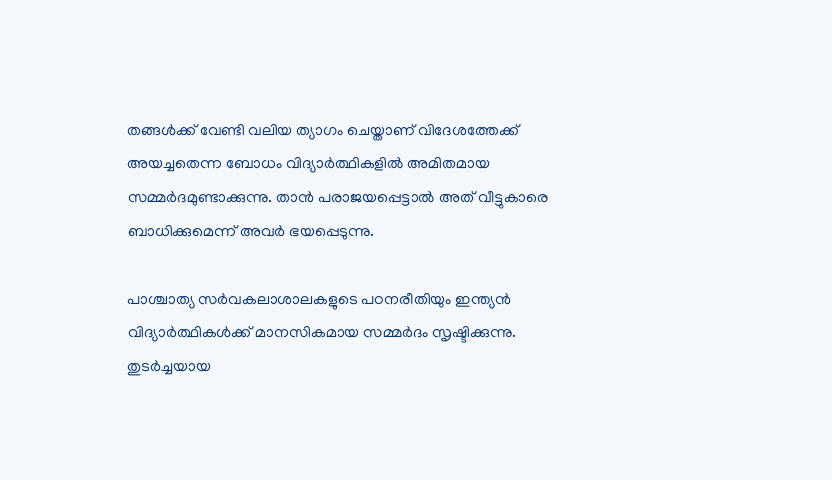തങ്ങള്‍ക്ക് വേണ്ടി വലിയ ത്യാഗം ചെയ്താണ് വിദേശത്തേക്ക് അയച്ചതെന്ന ബോധം വിദ്യാര്‍ത്ഥികളില്‍ അമിതമായ സമ്മര്‍ദമുണ്ടാക്കുന്നു. താന്‍ പരാജയപ്പെട്ടാല്‍ അത് വീട്ടുകാരെ ബാധിക്കുമെന്ന് അവര്‍ ഭയപ്പെടുന്നു.

പാശ്ചാത്യ സര്‍വകലാശാലകളുടെ പഠനരീതിയും ഇന്ത്യന്‍ വിദ്യാര്‍ത്ഥികള്‍ക്ക് മാനസികമായ സമ്മര്‍ദം സൃഷ്ടിക്കുന്നു. തുടര്‍ച്ചയായ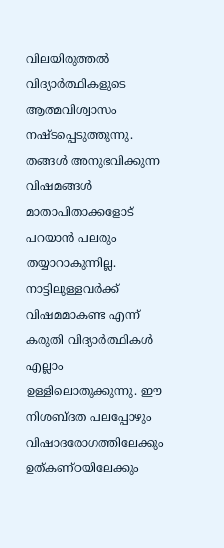വിലയിരുത്തല്‍ വിദ്യാര്‍ത്ഥികളുടെ ആത്മവിശ്വാസം നഷ്ടപ്പെടുത്തുന്നു. തങ്ങള്‍ അനുഭവിക്കുന്ന വിഷമങ്ങള്‍ മാതാപിതാക്കളോട് പറയാന്‍ പലരും തയ്യാറാകുന്നില്ല. നാട്ടിലുള്ളവര്‍ക്ക് വിഷമമാകണ്ട എന്ന് കരുതി വിദ്യാര്‍ത്ഥികള്‍ എല്ലാം ഉള്ളിലൊതുക്കുന്നു. ഈ നിശബ്ദത പലപ്പോഴും വിഷാദരോഗത്തിലേക്കും ഉത്കണ്ഠയിലേക്കും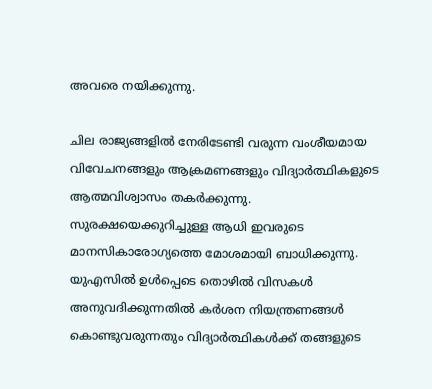അവരെ നയിക്കുന്നു.

ചില രാജ്യങ്ങളില്‍ നേരിടേണ്ടി വരുന്ന വംശീയമായ വിവേചനങ്ങളും ആക്രമണങ്ങളും വിദ്യാര്‍ത്ഥികളുടെ ആത്മവിശ്വാസം തകര്‍ക്കുന്നു. സുരക്ഷയെക്കുറിച്ചുള്ള ആധി ഇവരുടെ മാനസികാരോഗ്യത്തെ മോശമായി ബാധിക്കുന്നു. യുഎസില്‍ ഉള്‍പ്പെടെ തൊഴില്‍ വിസകള്‍ അനുവദിക്കുന്നതില്‍ കര്‍ശന നിയന്ത്രണങ്ങള്‍ കൊണ്ടുവരുന്നതും വിദ്യാര്‍ത്ഥികള്‍ക്ക് തങ്ങളുടെ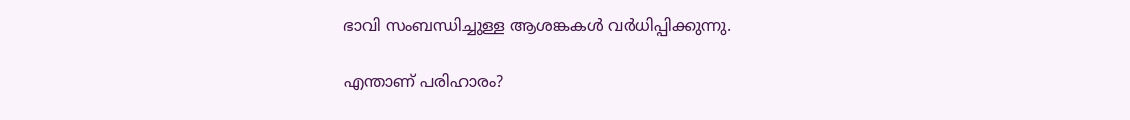ഭാവി സംബന്ധിച്ചുള്ള ആശങ്കകള്‍ വര്‍ധിപ്പിക്കുന്നു.

എന്താണ് പരിഹാരം?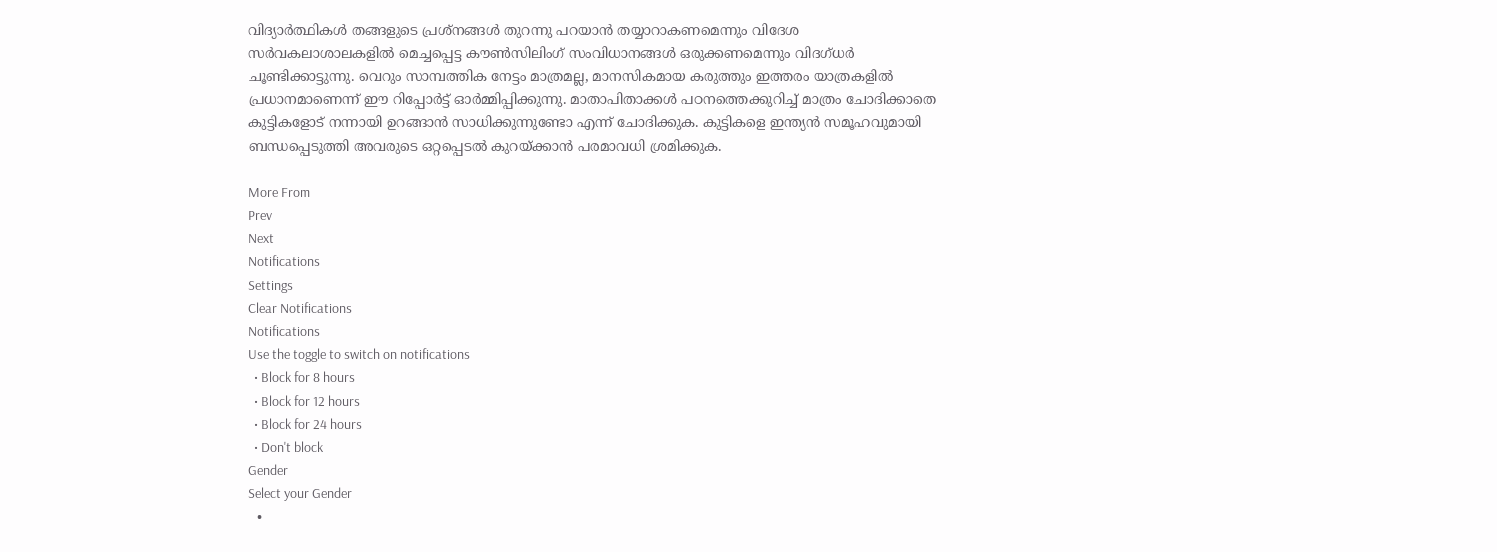വിദ്യാര്‍ത്ഥികള്‍ തങ്ങളുടെ പ്രശ്നങ്ങള്‍ തുറന്നു പറയാന്‍ തയ്യാറാകണമെന്നും വിദേശ സര്‍വകലാശാലകളില്‍ മെച്ചപ്പെട്ട കൗണ്‍സിലിംഗ് സംവിധാനങ്ങള്‍ ഒരുക്കണമെന്നും വിദഗ്ധര്‍ ചൂണ്ടിക്കാട്ടുന്നു. വെറും സാമ്പത്തിക നേട്ടം മാത്രമല്ല, മാനസികമായ കരുത്തും ഇത്തരം യാത്രകളില്‍ പ്രധാനമാണെന്ന് ഈ റിപ്പോര്‍ട്ട് ഓര്‍മ്മിപ്പിക്കുന്നു. മാതാപിതാക്കള്‍ പഠനത്തെക്കുറിച്ച് മാത്രം ചോദിക്കാതെ കുട്ടികളോട് നന്നായി ഉറങ്ങാന്‍ സാധിക്കുന്നുണ്ടോ എന്ന് ചോദിക്കുക. കുട്ടികളെ ഇന്ത്യന്‍ സമൂഹവുമായി ബന്ധപ്പെടുത്തി അവരുടെ ഒറ്റപ്പെടല്‍ കുറയ്ക്കാന്‍ പരമാവധി ശ്രമിക്കുക.

More From
Prev
Next
Notifications
Settings
Clear Notifications
Notifications
Use the toggle to switch on notifications
  • Block for 8 hours
  • Block for 12 hours
  • Block for 24 hours
  • Don't block
Gender
Select your Gender
  •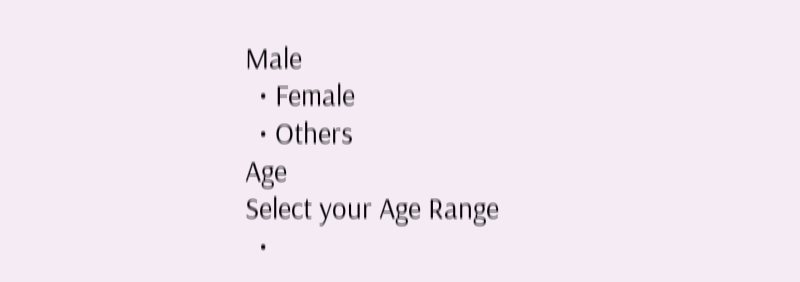Male
  • Female
  • Others
Age
Select your Age Range
  •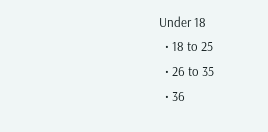Under 18
  • 18 to 25
  • 26 to 35
  • 36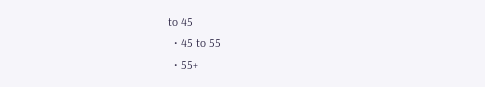to 45
  • 45 to 55
  • 55+